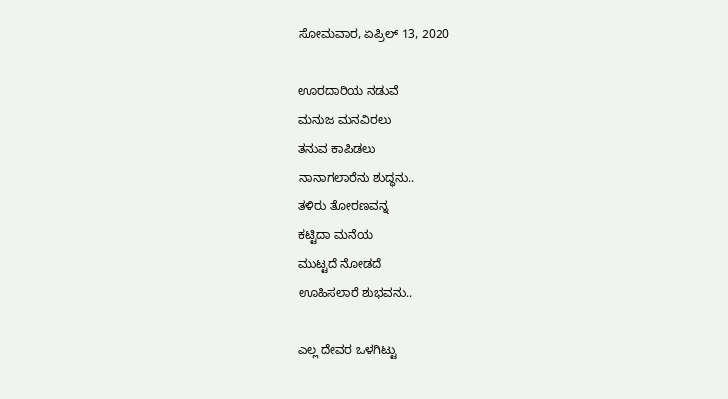ಸೋಮವಾರ, ಏಪ್ರಿಲ್ 13, 2020

ಊರದಾರಿಯ ನಡುವೆ
ಮನುಜ ಮನವಿರಲು
ತನುವ ಕಾಪಿಡಲು
ನಾನಾಗಲಾರೆನು ಶುದ್ಧನು..
ತಳಿರು ತೋರಣವನ್ನ
ಕಟ್ಟಿದಾ ಮನೆಯ
ಮುಟ್ಟದೆ ನೋಡದೆ
ಊಹಿಸಲಾರೆ ಶುಭವನು..

ಎಲ್ಲ ದೇವರ ಒಳಗಿಟ್ಟು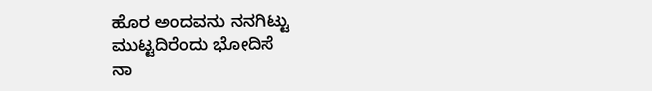ಹೊರ ಅಂದವನು ನನಗಿಟ್ಟು
ಮುಟ್ಟದಿರೆಂದು ಭೋದಿಸೆ
ನಾ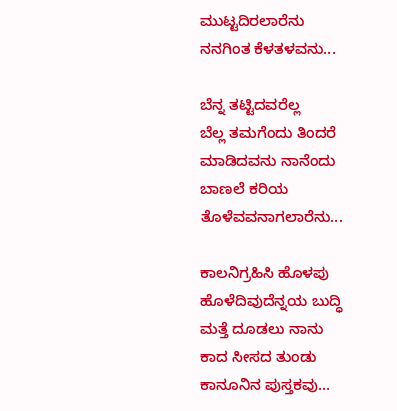ಮುಟ್ಟದಿರಲಾರೆನು
ನನಗಿಂತ ಕೆಳತಳವನು...

ಬೆನ್ನ ತಟ್ಟಿದವರೆಲ್ಲ
ಬೆಲ್ಲ ತಮಗೆಂದು ತಿಂದರೆ
ಮಾಡಿದವನು ನಾನೆಂದು
ಬಾಣಲೆ ಕರಿಯ
ತೊಳೆವವನಾಗಲಾರೆನು...

ಕಾಲನಿಗ್ರಹಿಸಿ ಹೊಳಪು
ಹೊಳೆದಿವುದೆನ್ನಯ ಬುದ್ಧಿ
ಮತ್ತೆ ದೂಡಲು ನಾನು
ಕಾದ ಸೀಸದ ತುಂಡು
ಕಾನೂನಿನ ಪುಸ್ತಕವು...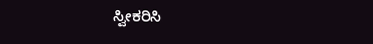ಸ್ವೀಕರಿಸಿ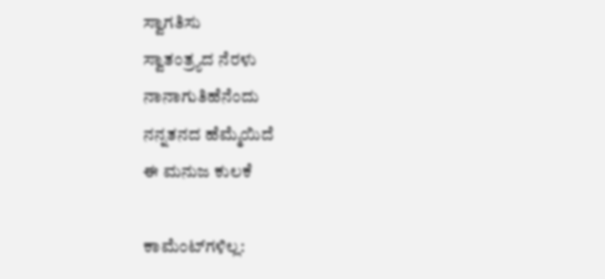ಸ್ವಾಗತಿಸು
ಸ್ವಾತಂತ್ರ್ಯದ ನೆರಳು
ನಾನಾಗುತಿಹೆನೆಂದು
ನನ್ನತನದ ಹೆಮ್ಮೆಯಿದೆ
ಈ ಮನುಜ ಕುಲಕೆ

ಕಾಮೆಂಟ್‌ಗಳಿಲ್ಲ: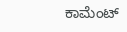ಕಾಮೆಂಟ್‌‌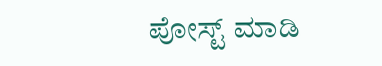ಪೋಸ್ಟ್‌ ಮಾಡಿ